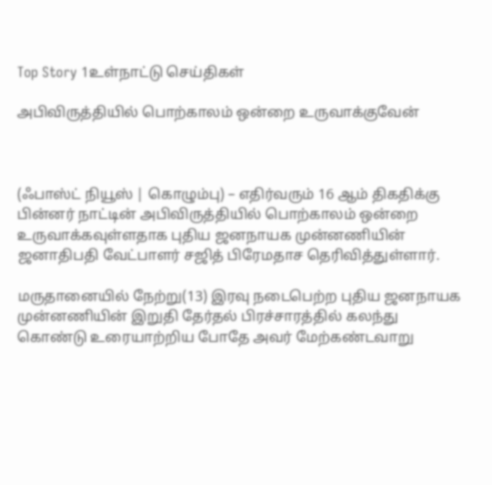Top Story 1உள்நாட்டு செய்திகள்

அபிவிருத்தியில் பொற்காலம் ஒன்றை உருவாக்குவேன்



(ஃபாஸ்ட் நியூஸ் | கொழும்பு) – எதிர்வரும் 16 ஆம் திகதிக்கு பின்னர் நாட்டின் அபிவிருத்தியில் பொற்காலம் ஒன்றை உருவாக்கவுள்ளதாக புதிய ஜனநாயக முன்னணியின் ஜனாதிபதி வேட்பாளர் சஜித் பிரேமதாச தெரிவித்துள்ளார்.

மருதானையில் நேற்று(13) இரவு நடைபெற்ற புதிய ஜனநாயக முன்னணியின் இறுதி தேர்தல் பிரச்சாரத்தில் கலந்து கொண்டு உரையாற்றிய போதே அவர் மேற்கண்டவாறு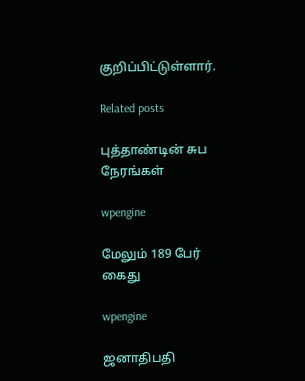குறிப்பிட்டுள்ளார்.

Related posts

புத்தாண்டின் சுப நேரங்கள்

wpengine

மேலும் 189 பேர் கைது

wpengine

ஜனாதிபதி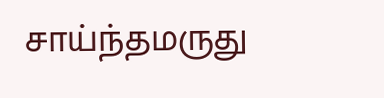சாய்ந்தமருது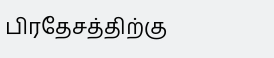பிரதேசத்திற்கு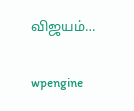விஜயம்…

wpengine